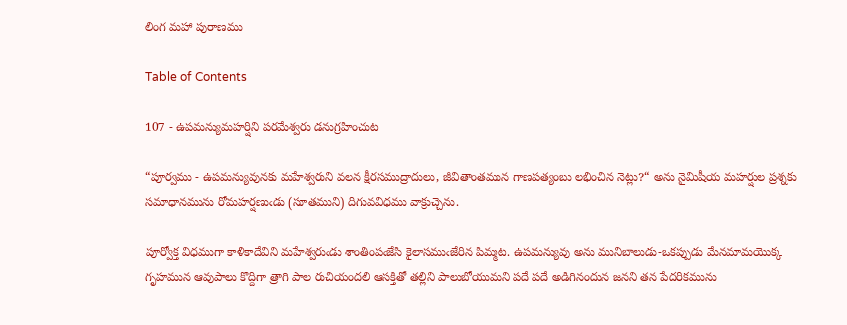లింగ మహా పురాణము

Table of Contents

107 - ఉపమన్యుమహర్షిని పరమేశ్వరు డనుగ్రహించుట

“పూర్వము - ఉపమన్యువునకు మహేశ్వరుని వలన క్షీరసముద్రాదులు, జీవితాంతమున గాణపత్యంబు లభించిన నెట్లు?“ అను నైమిషీయ మహర్షుల ప్రశ్నకు సమాధానమును రోమహర్షణుఁడు (సూతముని) దిగువవిధము వాక్రుచ్చెను.

పూర్వోక్త విధముగా కాళికాదేవిని మహేశ్వరుఁడు శాంతింపఁజేసి కైలాసముఁజేరిన పిమ్మట. ఉపమన్యువు అను మునిబాలుడు-ఒకప్పుడు మేనమామయొక్క గృహమున ఆవుపాలు కొద్దిగా త్రాగి పాల రుచియందలి ఆసక్తితో తల్లిని పాలుబోయుమని పదే పదే అడిగినందున జనని తన పేదరికమును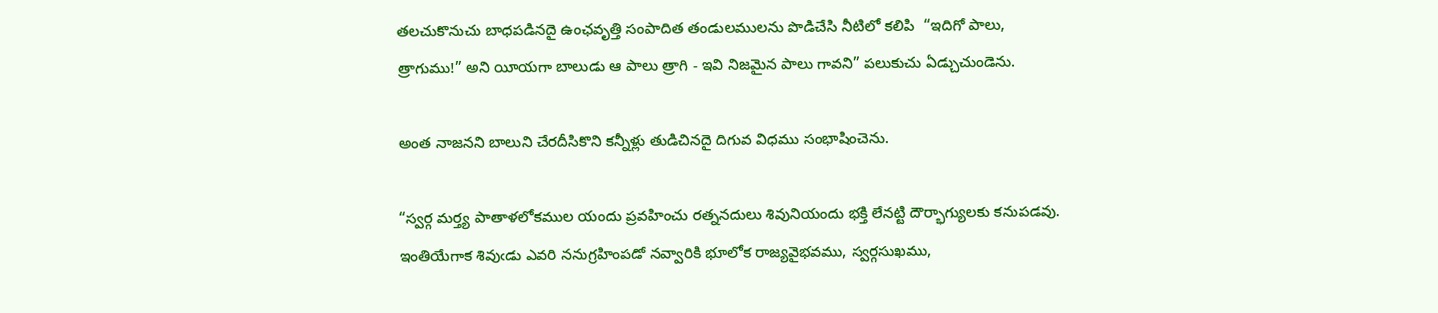తలచుకొనుచు బాధపడినదై ఉంఛవృత్తి సంపాదిత తండులములను పొడిచేసి నీటిలో కలిపి  “ఇదిగో పాలు, త్రాగుము!” అని యీయగా బాలుడు ఆ పాలు త్రాగి - ఇవి నిజమైన పాలు గావని” పలుకుచు ఏడ్చుచుండెను.

అంత నాజనని బాలుని చేరదీసికొని కన్నీళ్లు తుడిచినదై దిగువ విధము సంభాషించెను.

“స్వర్గ మర్త్య పాతాళలోకముల యందు ప్రవహించు రత్ననదులు శివునియందు భక్తి లేనట్టి దౌర్భాగ్యులకు కనుపడవు. ఇంతియేగాక శివుఁడు ఎవరి ననుగ్రహింపడో నవ్వారికి భూలోక రాజ్యవైభవము, స్వర్గసుఖము,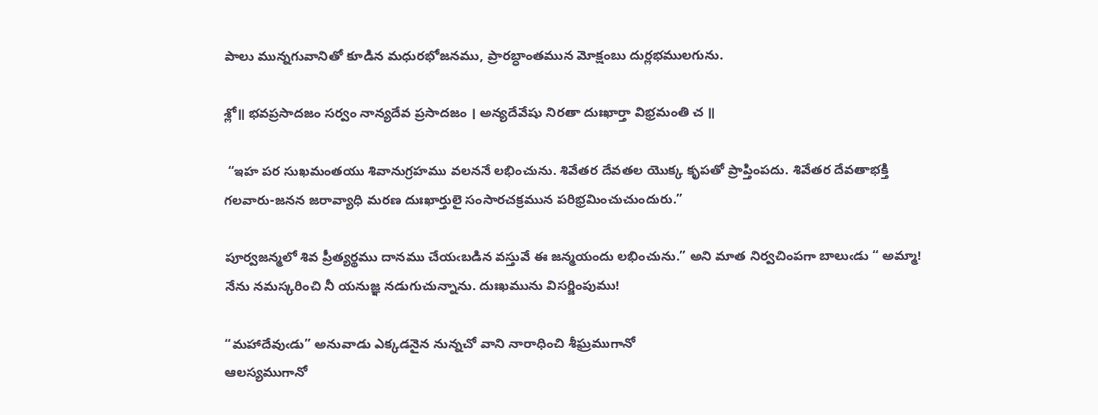పాలు మున్నగువానితో కూడిన మధురభోజనము, ప్రారబ్ధాంతమున మోక్షంబు దుర్లభములగును.

శ్లో॥ భవప్రసాదజం సర్వం నాన్యదేవ ప్రసాదజం । అన్యదేవేషు నిరతా దుఃఖార్తా విభ్రమంతి చ ॥

 “ఇహ పర సుఖమంతయు శివానుగ్రహము వలననే లభించును. శివేతర దేవతల యొక్క కృపతో ప్రాప్తింపదు. శివేతర దేవతాభక్తి గలవారు-జనన జరావ్యాధి మరణ దుఃఖార్తులై సంసారచక్రమున పరిభ్రమించుచుందురు.”

పూర్వజన్మలో శివ ప్రీత్యర్థము దానము చేయఁబడిన వస్తువే ఈ జన్మయందు లభించును.” అని మాత నిర్వచింపగా బాలుఁడు “ అమ్మా! నేను నమస్కరించి నీ యనుజ్ఞ నడుగుచున్నాను. దుఃఖమును విసర్జింపుము!

“మహాదేవుఁడు” అనువాడు ఎక్కడనైన నున్నచో వాని నారాధించి శీఘ్రముగానో
ఆలస్యముగానో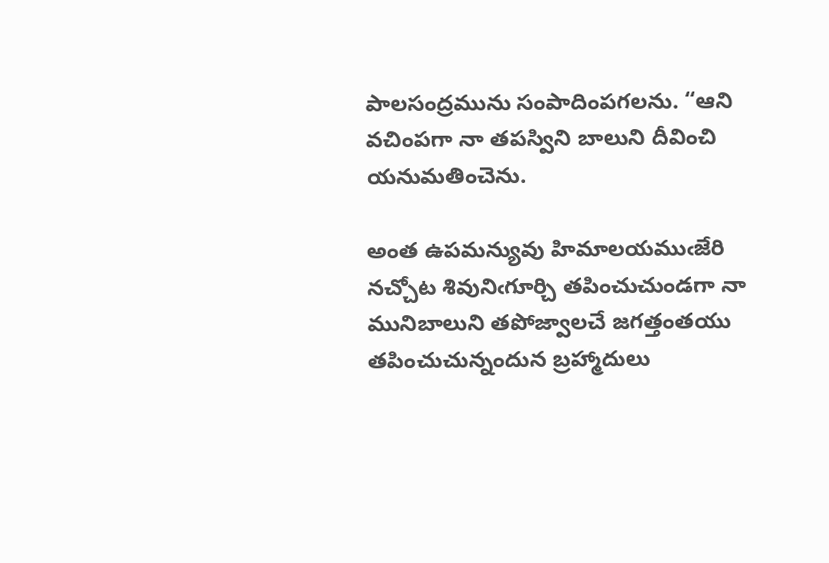పాలసంద్రమును సంపాదింపగలను. “ఆని వచింపగా నా తపస్విని బాలుని దీవించి యనుమతించెను.

అంత ఉపమన్యువు హిమాలయముఁజేరి నచ్చోట శివునిఁగూర్చి తపించుచుండగా నా మునిబాలుని తపోజ్వాలచే జగత్తంతయు తపించుచున్నందున బ్రహ్మాదులు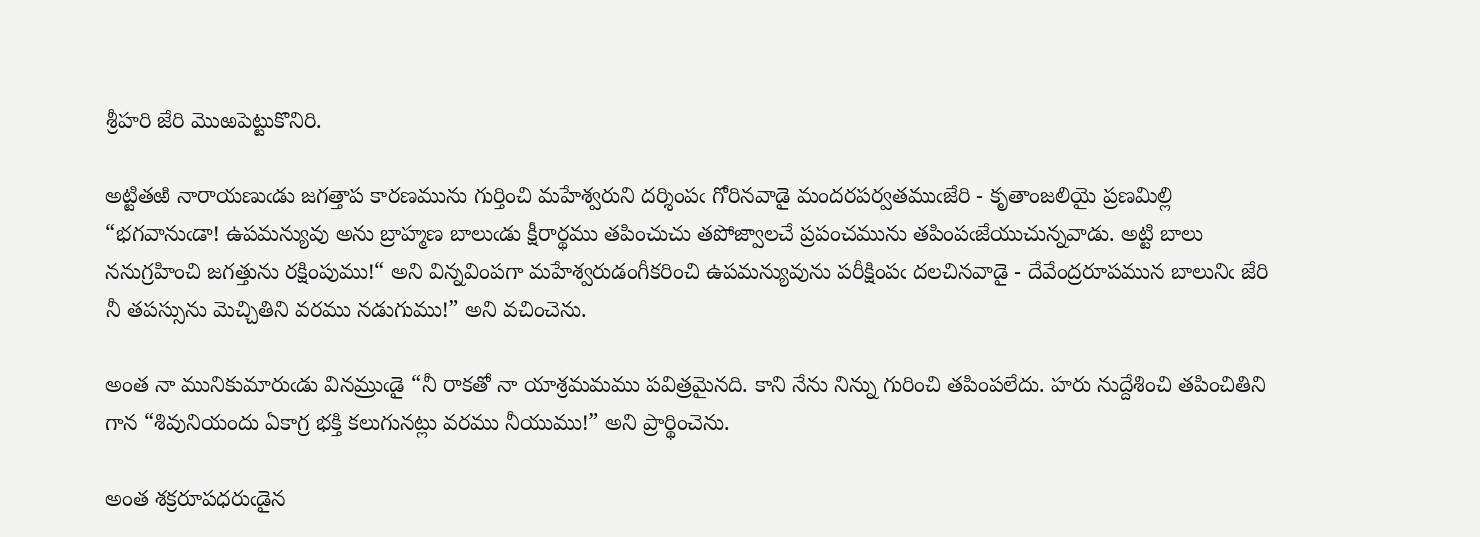శ్రీహరి జేరి మొఱపెట్టుకొనిరి.

అట్టితఱి నారాయణుఁడు జగత్తాప కారణమును గుర్తించి మహేశ్వరుని దర్శింపఁ గోరినవాడై మందరపర్వతముఁజేరి - కృతాంజలియై ప్రణమిల్లి “భగవానుఁడా! ఉపమన్యువు అను బ్రాహ్మణ బాలుఁడు క్షీరార్థము తపించుచు తపోజ్వాలచే ప్రపంచమును తపింపఁజేయుచున్నవాడు. అట్టి బాలు ననుగ్రహించి జగత్తును రక్షింపుము!“ అని విన్నవింపగా మహేశ్వరుడంగీకరించి ఉపమన్యువును పరీక్షింపఁ దలచినవాడై - దేవేంద్రరూపమున బాలునిఁ జేరి నీ తపస్సును మెచ్చితిని వరము నడుగుము!” అని వచించెను.

అంత నా మునికుమారుఁడు వినమ్రుఁడై “నీ రాకతో నా యాశ్రమమము పవిత్రమైనది. కాని నేను నిన్ను గురించి తపింపలేదు. హరు నుద్దేశించి తపించితిని గాన “శివునియందు ఏకాగ్ర భక్తి కలుగునట్లు వరము నీయుము!” అని ప్రార్థించెను.

అంత శక్రరూపధరుఁడైన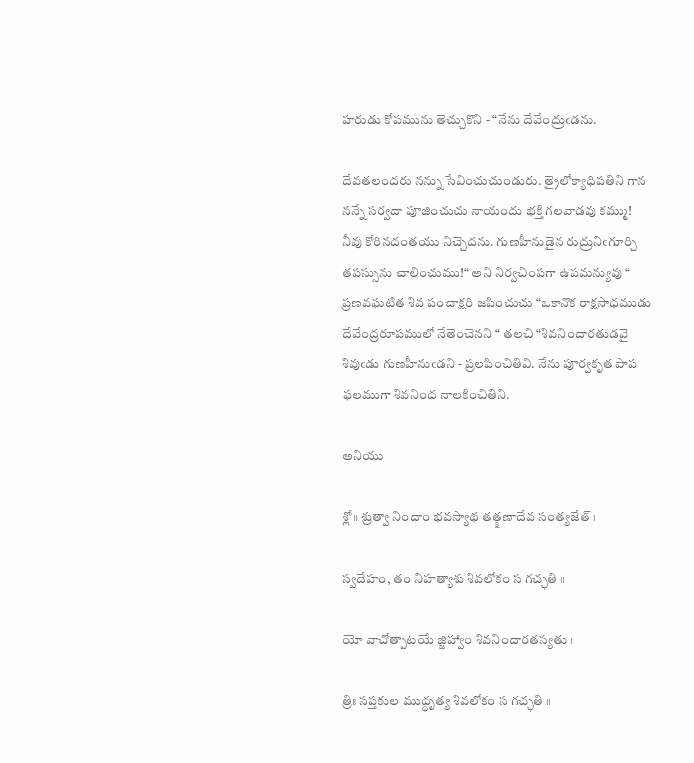హరుడు కోపమును తెచ్చుకొని - “నేను దేవేంద్రుఁడను.

దేవతలందరు నన్ను సేవించుచుండురు. త్రైలోక్యాధిపతిని గాన నన్నే సర్వదా పూజించుచు నాయందు భక్తి గలవాడవు కమ్ము! నీవు కోరినదంతయు నిచ్చెదను. గుణహీనుడైన రుద్రునిఁగూర్చి తపస్సును చాలించుము!“ అని నిర్వచింపగా ఉపమన్యువు “ ప్రణవఘటిత శివ పంచాక్షరి జపించుచు “ఒకానొక రాక్షసాధముడు దేవేంద్రరూపములో నేతెంచెనని “ తలచి “శివనిందారతుడవై శివుఁడు గుణహీనుఁడని - ప్రలపించితివి. నేను పూర్వకృత పాప ఫలముగా శివనింద నాలకించితిని.

అనియు

శ్లో॥ శ్రుత్వా నిందాం భవస్యాథ తత్క్షణాదేవ సంత్యజేత్ ।

స్వదేహం, తం నిహత్యాశు శివలోకం స గచ్ఛతి ॥

యో వాచోత్పాటయే జ్జిహ్వాం శివనిందారతస్యతు ।

త్రిః సప్తకుల ముద్ధృత్య శివలోకం స గచ్ఛతి ॥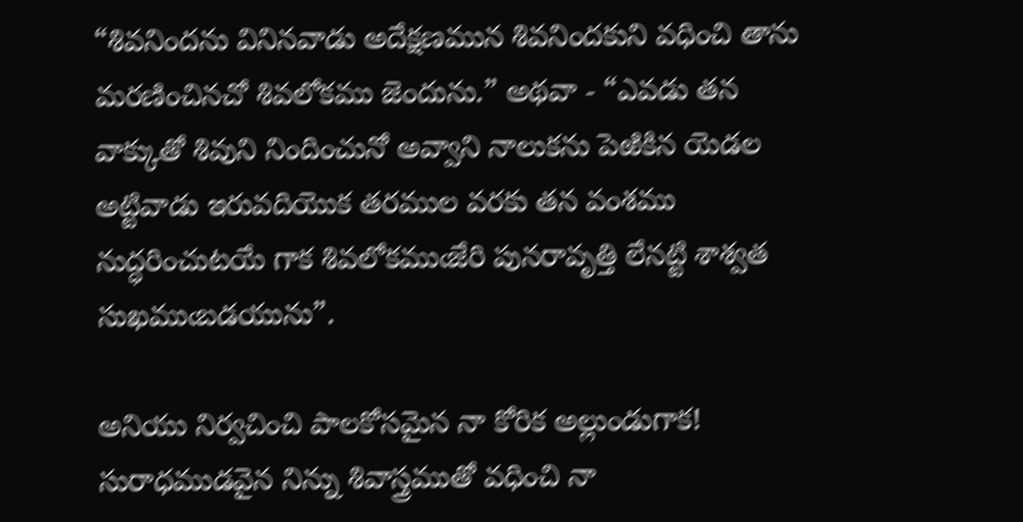“శివనిందను వినినవాడు అదేక్షణమున శివనిందకుని వధించి తాను మరణించినచో శివలోకము జెందును.” అథవా - “ఎవడు తన వాక్కుతో శివుని నిందించునో అవ్వాని నాలుకను పెఱికిన యెడల అట్టివాడు ఇరువదియొక తరముల వరకు తన వంశము నుద్ధరించుటయే గాక శివలోకముఁజేరి పునరావృత్తి లేనట్టి శాశ్వత సుఖముఁబడయును”.

అనియు నిర్వచించి పాలకోసమైన నా కోరిక అల్లుండుగాక! సురాధముడవైన నిన్ను శివాస్త్రముతో వధించి నా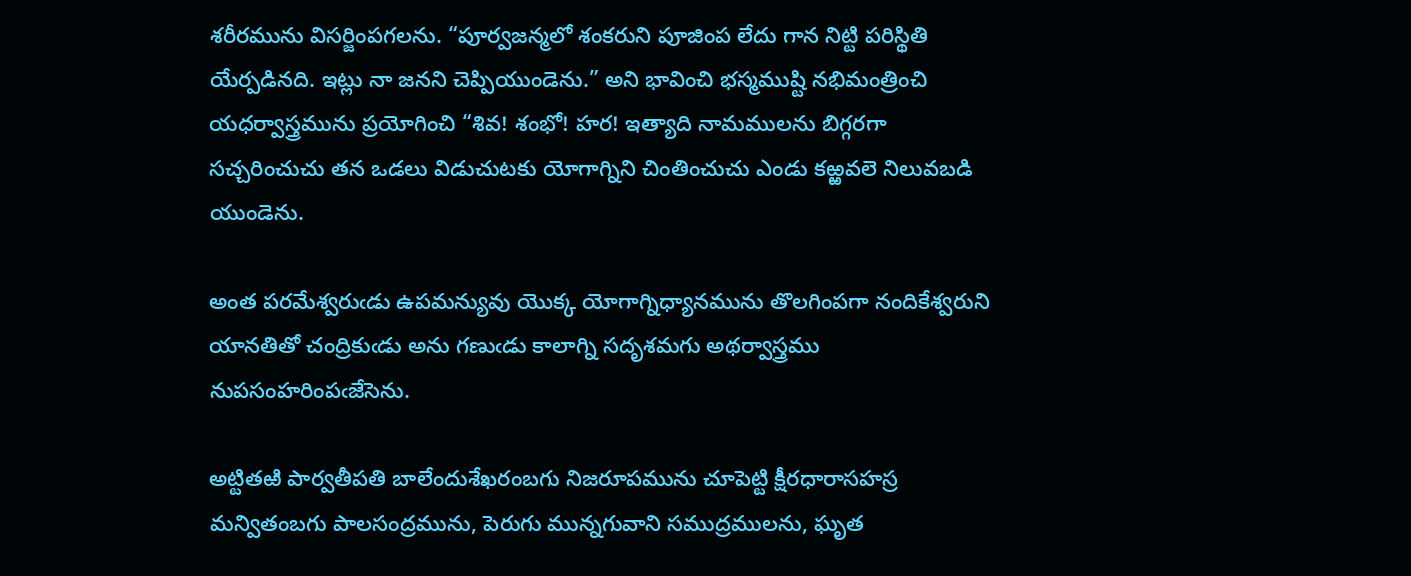శరీరమును విసర్జింపగలను. “పూర్వజన్మలో శంకరుని పూజింప లేదు గాన నిట్టి పరిస్థితి యేర్పడినది. ఇట్లు నా జనని చెప్పియుండెను.” అని భావించి భస్మముష్టి నభిమంత్రించి యధర్వాస్త్రమును ప్రయోగించి “శివ! శంభో! హర! ఇత్యాది నామములను బిగ్గరగా సచ్చరించుచు తన ఒడలు విడుచుటకు యోగాగ్నిని చింతించుచు ఎండు కఱ్ఱవలె నిలువబడి యుండెను.

అంత పరమేశ్వరుఁడు ఉపమన్యువు యొక్క యోగాగ్నిధ్యానమును తొలగింపగా నందికేశ్వరుని యానతితో చంద్రికుఁడు అను గణుఁడు కాలాగ్ని సదృశమగు అథర్వాస్త్రము నుపసంహరింపఁజేసెను.

అట్టితఱి పార్వతీపతి బాలేందుశేఖరంబగు నిజరూపమును చూపెట్టి క్షీరధారాసహస్ర మన్వితంబగు పాలసంద్రమును, పెరుగు మున్నగువాని సముద్రములను, ఘృత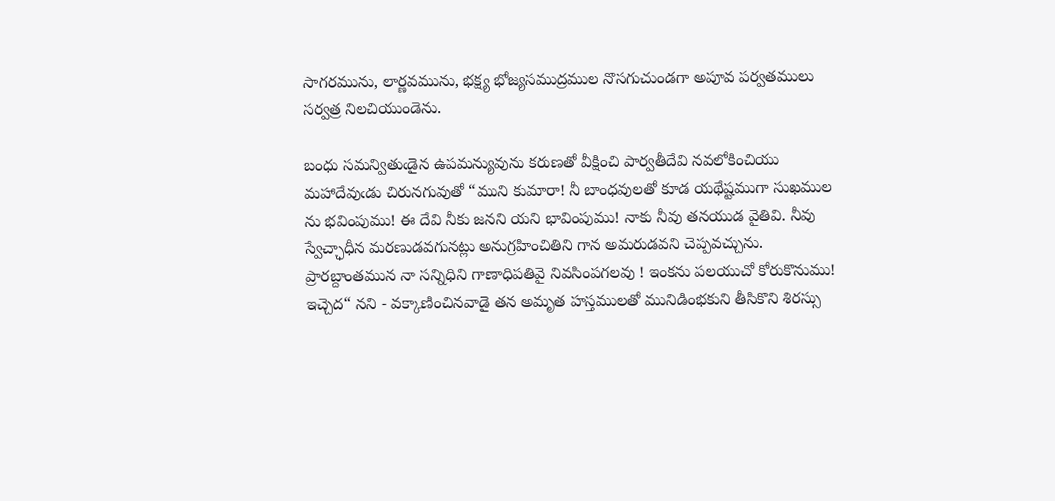సాగరమును, లార్ణవమును, భక్ష్య భోజ్యసముద్రముల నొసగుచుండగా అపూవ పర్వతములు సర్వత్ర నిలచియుండెను.

బంధు సమన్వితుఁడైన ఉపమన్యువును కరుణతో వీక్షించి పార్వతీదేవి నవలోకించియు మహాదేవుఁడు చిరునగువుతో “ముని కుమారా! నీ బాంధవులతో కూడ యథేష్టముగా సుఖముల ను భవింపుము! ఈ దేవి నీకు జనని యని భావింపుము! నాకు నీవు తనయుడ వైతివి. నీవు స్వేచ్ఛాధీన మరణుడవగునట్లు అనుగ్రహించితిని గాన అమరుడవని చెప్పవచ్చును. ప్రారబ్దాంతమున నా సన్నిధిని గాణాధిపతివై నివసింపగలవు ! ఇంకను పలయుచో కోరుకొనుము! ఇచ్చెద“ నని - వక్కాణించినవాడై తన అమృత హస్తములతో మునిడింభకుని తీసికొని శిరస్సు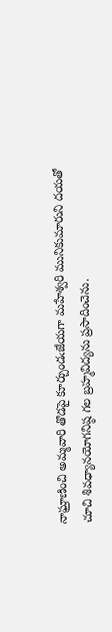నాఘ్రాణించి అమ్మవారి తొడపై కూర్చుండఁజేయగా మహేశ్వరి మునికుమారుని దయతో చూచి శివధ్యానయోగనిష్ఠ గల బ్రహ్మవిద్యను ప్రసాదించెను.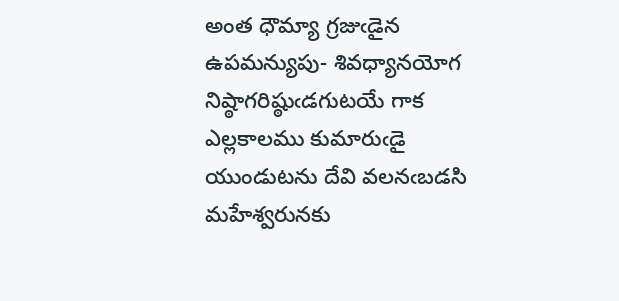అంత ధౌమ్యా గ్రజుఁడైన ఉపమన్యుపు- శివధ్యానయోగ నిష్ఠాగరిష్ఠుఁడగుటయే గాక ఎల్లకాలము కుమారుఁడై యుండుటను దేవి వలనఁబడసి మహేశ్వరునకు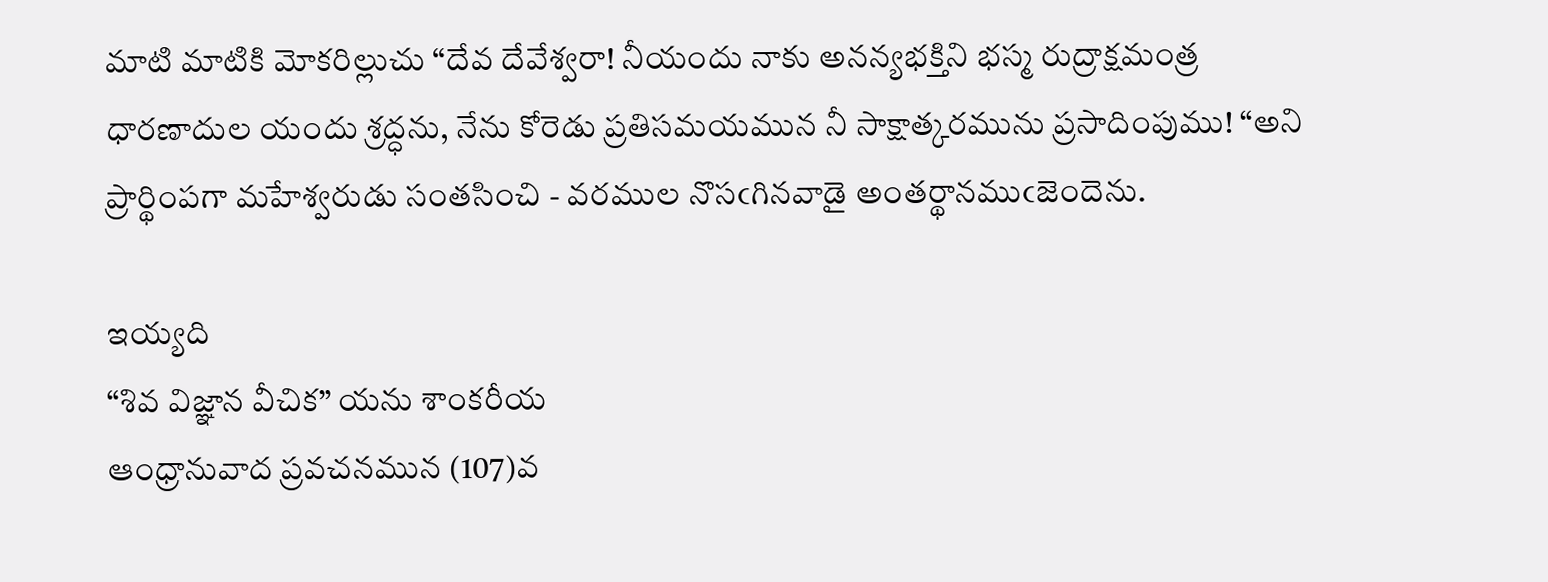మాటి మాటికి మోకరిల్లుచు “దేవ దేవేశ్వరా! నీయందు నాకు అనన్యభక్తిని భస్మ రుద్రాక్షమంత్ర ధారణాదుల యందు శ్రద్ధను, నేను కోరెడు ప్రతిసమయమున నీ సాక్షాత్కరమును ప్రసాదింపుము! “అని ప్రార్థింపగా మహేశ్వరుడు సంతసించి - వరముల నొసఁగినవాడై అంతర్థానముఁజెందెను.

ఇయ్యది
“శివ విజ్ఞాన వీచిక” యను శాంకరీయ
ఆంధ్రానువాద ప్రవచనమున (107)వ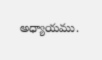అధ్యాయము.